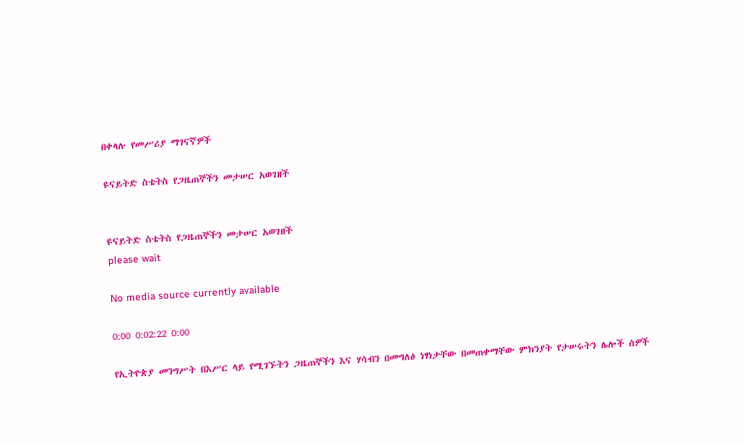በቀላሉ የመሥሪያ ማገናኛዎች

ዩናይትድ ስቴትስ የጋዜጠኞችን መታሠር አወገዘች


ዩናይትድ ስቴትስ የጋዜጠኞችን መታሠር አወገዘች
please wait

No media source currently available

0:00 0:02:22 0:00

የኢትዮጵያ መንግሥት በእሥር ላይ የሚገኙትን ጋዜጠኞችን እና ሃሳብን በመግለፅ ነፃነታቸው በመጠቀማቸው ምክንያት የታሠሩትን ሌሎች ሰዎች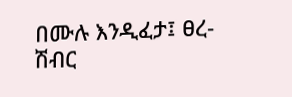በሙሉ እንዲፈታ፤ ፀረ-ሽብር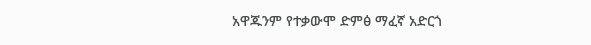አዋጁንም የተቃውሞ ድምፅ ማፈኛ አድርጎ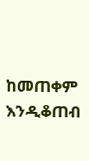ከመጠቀም እንዲቆጠብ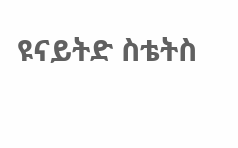ዩናይትድ ስቴትስ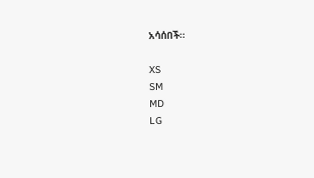አሳሰበች።

XS
SM
MD
LG